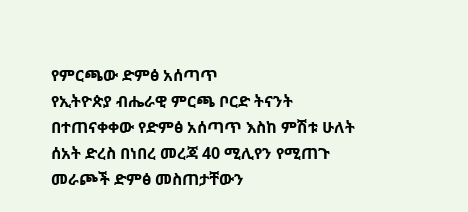የምርጫው ድምፅ አሰጣጥ
የኢትዮጵያ ብሔራዊ ምርጫ ቦርድ ትናንት በተጠናቀቀው የድምፅ አሰጣጥ እስከ ምሽቱ ሁለት ሰአት ድረስ በነበረ መረጃ 40 ሚሊየን የሚጠጉ መራጮች ድምፅ መስጠታቸውን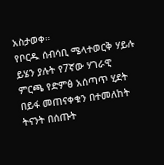አስታወቀ።
የቦርዱ ሰብሳቢ ሜላተወርቅ ሃይሉ ይሄን ያሉት የ7ኛው ሃገራዊ ምርጫ የድምፅ አሰጣጥ ሂደት በይፋ መጠናቀቁን በተመለከት ትናንት በሰጡት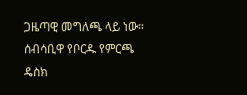ጋዜጣዊ መግለጫ ላይ ነው።
ሰብሳቢዋ የቦርዱ የምርጫ ዴስክ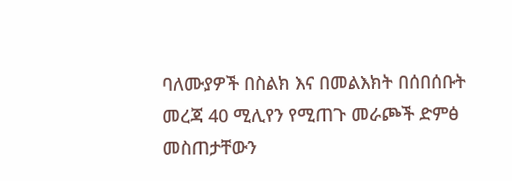ባለሙያዎች በስልክ እና በመልእክት በሰበሰቡት መረጃ 40 ሚሊየን የሚጠጉ መራጮች ድምፅ መስጠታቸውን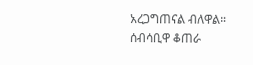አረጋግጠናል ብለዋል።
ሰብሳቢዋ ቆጠራ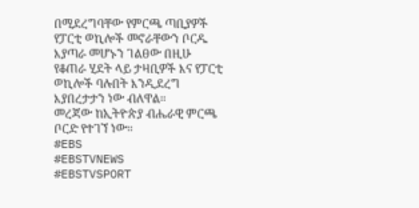በሚደረግባቸው የምርጫ ጣቢያዎች የፓርቲ ወኪሎች መኖራቸውን ቦርዱ እያጣራ መሆኑን ገልፀው በዚሁ የቆጠራ ሂደት ላይ ታዛቢዎች እና የፓርቲ ወኪሎች ባሉበት እንዲደረግ እያበረታታን ነው ብለዋል።
መረጃው ከኢትዮጵያ ብሔራዊ ምርጫ ቦርድ የተገኘ ነው።
#EBS
#EBSTVNEWS
#EBSTVSPORT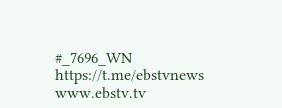#_7696_WN
https://t.me/ebstvnews
www.ebstv.tv